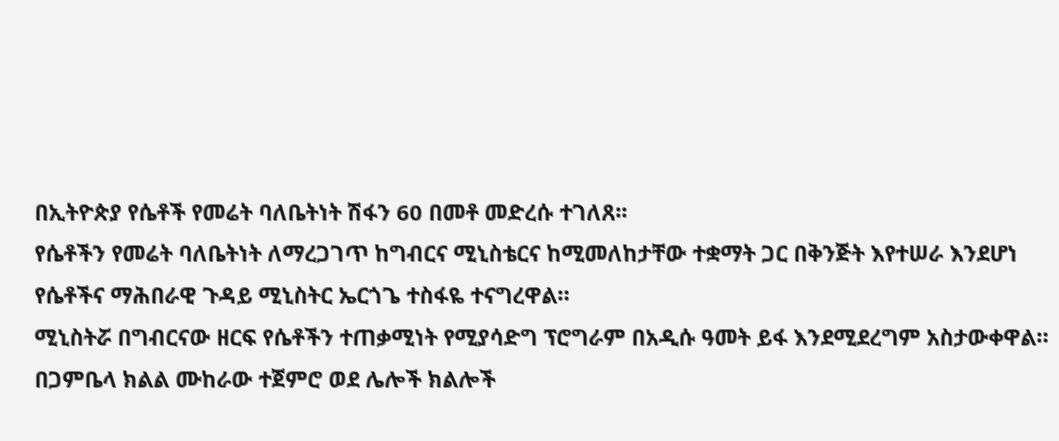በኢትዮጵያ የሴቶች የመሬት ባለቤትነት ሽፋን 60 በመቶ መድረሱ ተገለጸ፡፡
የሴቶችን የመሬት ባለቤትነት ለማረጋገጥ ከግብርና ሚኒስቴርና ከሚመለከታቸው ተቋማት ጋር በቅንጅት እየተሠራ እንደሆነ የሴቶችና ማሕበራዊ ጉዳይ ሚኒስትር ኤርጎጌ ተስፋዬ ተናግረዋል።
ሚኒስትሯ በግብርናው ዘርፍ የሴቶችን ተጠቃሚነት የሚያሳድግ ፕሮግራም በአዲሱ ዓመት ይፋ እንደሚደረግም አስታውቀዋል።
በጋምቤላ ክልል ሙከራው ተጀምሮ ወደ ሌሎች ክልሎች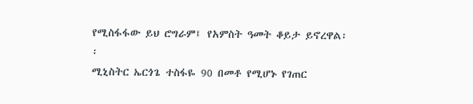የሚስፋፋው ይህ ሮግራም፤ የአምስት ዓመት ቆይታ ይኖረዋል፡፡
ሚኒስትር ኤርጎጌ ተስፋዬ 90 በመቶ የሚሆኑ የገጠር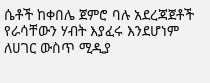ሴቶች ከቀበሌ ጀምሮ ባሉ አደረጃጀቶች የራሳቸውን ሃብት እያፈሩ እንደሆነም ለሀገር ውስጥ ሚዲያ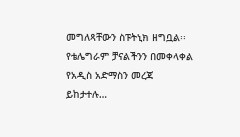መግለጻቸውን ስፑትኒክ ዘግቧል፡፡
የቴሌግራም ቻናልችንን በመቀላቀል የአዲስ አድማስን መረጃ ይከታተሉ…